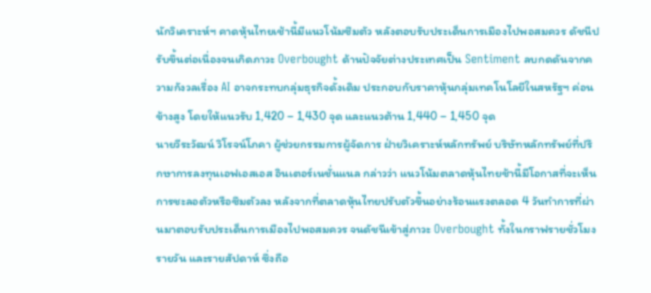นักวิเคราะห์ฯ คาดหุ้นไทยเช้านี้มีแนวโน้มซึมตัว หลังตอบรับประเด็นการเมืองไปพอสมควร ดัชนีปรับขึ้นต่อเนื่องจนเกิดภาวะ Overbought ด้านปัจจัยต่างประเทศเป็น Sentiment ลบกดดันจากความกังวลเรื่อง AI อาจกระทบกลุ่มธุรกิจดั้งเดิม ประกอบกับราคาหุ้นกลุ่มเทคโนโลยีในสหรัฐฯ ค่อนข้างสูง โดยให้แนวรับ 1,420 – 1,430 จุด และแนวต้าน 1,440 – 1,450 จุด
นายวีระวัฒน์ วิโรจน์โภคา ผู้ช่วยกรรมการผู้จัดการ ฝ่ายวิเคราะห์หลักทรัพย์ บริษัทหลักทรัพย์ที่ปรึกษาการลงทุนเอฟเอสเอส อินเตอร์เนชั่นแนล กล่าวว่า แนวโน้มตลาดหุ้นไทยช้านี้มีโอกาสที่จะเห็นการชะลอตัวหรือซึมตัวลง หลังจากที่ตลาดหุ้นไทยปรับตัวขึ้นอย่างร้อนแรงตลอด 4 วันทำการที่ผ่านมาตอบรับประเด็นการเมืองไปพอสมควร จนดัชนีเข้าสู่ภาวะ Overbought ทั้งในกราฟรายชั่วโมง รายวัน และรายสัปดาห์ ซึ่งถือ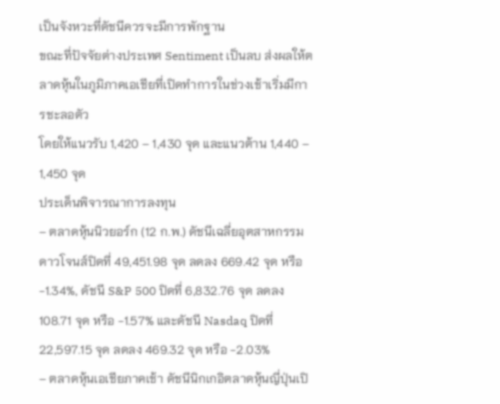เป็นจังหวะที่ดัชนีควรจะมีการพักฐาน
ขณะที่ปัจจัยต่างประเทศ Sentiment เป็นลบ ส่งผลให้ตลาดหุ้นในภูมิภาคเอเชียที่เปิดทำการในช่วงเช้าเริ่มมีการชะลอตัว
โดยให้แนวรับ 1,420 – 1,430 จุด และแนวต้าน 1,440 – 1,450 จุด
ประเด็นพิจารณาการลงทุน
– ตลาดหุ้นนิวยอร์ก (12 ก.พ.) ดัชนีเฉลี่ยอุตสาหกรรมดาวโจนส์ปิดที่ 49,451.98 จุด ลดลง 669.42 จุด หรือ -1.34%, ดัชนี S&P 500 ปิดที่ 6,832.76 จุด ลดลง 108.71 จุด หรือ -1.57% และดัชนี Nasdaq ปิดที่ 22,597.15 จุด ลดลง 469.32 จุด หรือ -2.03%
– ตลาดหุ้นเอเชียภาคเช้า ดัชนีนิกเกอิตลาดหุ้นญี่ปุ่นเปิ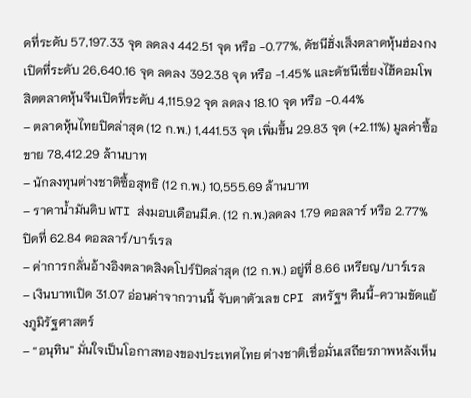ดที่ระดับ 57,197.33 จุด ลดลง 442.51 จุด หรือ -0.77%, ดัชนีฮั่งเส็งตลาดหุ้นฮ่องกงเปิดที่ระดับ 26,640.16 จุด ลดลง 392.38 จุด หรือ -1.45% และดัชนีเซี่ยงไฮ้คอมโพสิตตลาดหุ้นจีนเปิดที่ระดับ 4,115.92 จุด ลดลง 18.10 จุด หรือ -0.44%
– ตลาดหุ้นไทยปิดล่าสุด (12 ก.พ.) 1,441.53 จุด เพิ่มขึ้น 29.83 จุด (+2.11%) มูลค่าซื้อขาย 78,412.29 ล้านบาท
– นักลงทุนต่างชาติซื้อสุทธิ (12 ก.พ.) 10,555.69 ล้านบาท
– ราคาน้ำมันดิบ WTI ส่งมอบเดือนมี.ค. (12 ก.พ.)ลดลง 1.79 ดอลลาร์ หรือ 2.77% ปิดที่ 62.84 ดอลลาร์/บาร์เรล
– ค่าการกลั่นอ้างอิงตลาดสิงคโปร์ปิดล่าสุด (12 ก.พ.) อยู่ที่ 8.66 เหรียญ/บาร์เรล
– เงินบาทเปิด 31.07 อ่อนค่าจากวานนี้ จับตาตัวเลข CPI สหรัฐฯ คืนนี้-ความขัดแย้งภูมิรัฐศาสตร์
– “อนุทิน” มั่นใจเป็นโอกาสทองของประเทศไทย ต่างชาติเชื่อมั่นเสถียรภาพหลังเห็น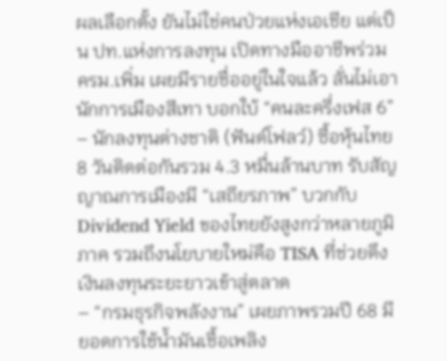ผลเลือกตั้ง ยันไม่ใช่คนป่วยแห่งเอเชีย แต่เป็น ปท.แห่งการลงทุน เปิดทางมืออาชีพร่วม ครม.เพิ่ม เผยมีรายชื่ออยู่ในใจแล้ว ลั่นไม่เอานักการเมืองสีเทา บอกใบ้ “คนละครึ่งเฟส 6”
– นักลงทุนต่างชาติ (ฟันด์โฟลว์) ซื้อหุ้นไทย 8 วันติดต่อกันรวม 4.3 หมื่นล้านบาท รับสัญญาณการเมืองมี “เสถียรภาพ” บวกกับ Dividend Yield ของไทยยังสูงกว่าหลายภูมิภาค รวมถึงนโยบายใหม่คือ TISA ที่ช่วยดึงเงินลงทุนระยะยาวเข้าสู่ตลาด
– “กรมธุรกิจพลังงาน” เผยภาพรวมปี 68 มียอดการใช้น้ำมันเชื้อเพลิง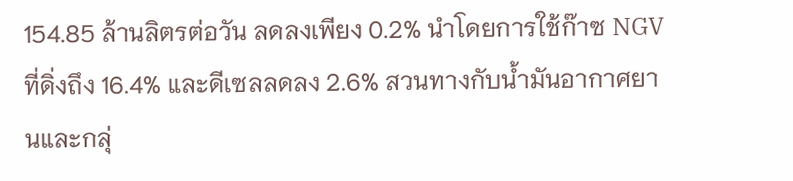154.85 ล้านลิตรต่อวัน ลดลงเพียง 0.2% นำโดยการใช้ก๊าซ NGV ที่ดิ่งถึง 16.4% และดีเซลลดลง 2.6% สวนทางกับน้ำมันอากาศยานและกลุ่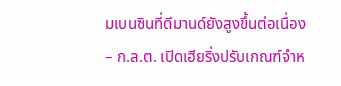มเบนซินที่ดีมานด์ยังสูงขึ้นต่อเนื่อง
– ก.ล.ต. เปิดเฮียริ่งปรับเกณฑ์จำห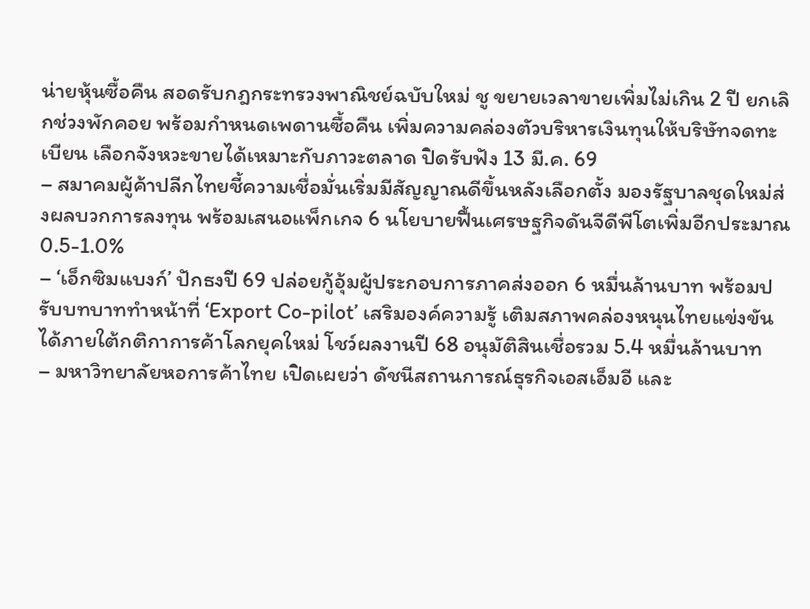น่ายหุ้นซื้อคืน สอดรับกฎกระทรวงพาณิชย์ฉบับใหม่ ชู ขยายเวลาขายเพิ่มไม่เกิน 2 ปี ยกเลิกช่วงพักคอย พร้อมกำหนดเพดานซื้อคืน เพิ่มความคล่องตัวบริหารเงินทุนให้บริษัทจดทะเบียน เลือกจังหวะขายได้เหมาะกับภาวะตลาด ปิดรับฟัง 13 มี.ค. 69
– สมาคมผู้ค้าปลีกไทยชี้ความเชื่อมั่นเริ่มมีสัญญาณดีขึ้นหลังเลือกตั้ง มองรัฐบาลชุดใหม่ส่งผลบวกการลงทุน พร้อมเสนอแพ็กเกจ 6 นโยบายฟื้นเศรษฐกิจดันจีดีพีโตเพิ่มอีกประมาณ 0.5-1.0%
– ‘เอ็กซิมแบงก์’ ปักธงปี 69 ปล่อยกู้อุ้มผู้ประกอบการภาคส่งออก 6 หมื่นล้านบาท พร้อมปรับบทบาททำหน้าที่ ‘Export Co-pilot’ เสริมองค์ความรู้ เติมสภาพคล่องหนุนไทยแข่งขันได้ภายใต้กติกาการค้าโลกยุคใหม่ โชว์ผลงานปี 68 อนุมัติสินเชื่อรวม 5.4 หมื่นล้านบาท
– มหาวิทยาลัยหอการค้าไทย เปิดเผยว่า ดัชนีสถานการณ์ธุรกิจเอสเอ็มอี และ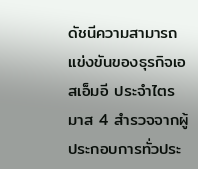ดัชนีความสามารถแข่งขันของธุรกิจเอสเอ็มอี ประจำไตรมาส 4 สำรวจจากผู้ประกอบการทั่วประ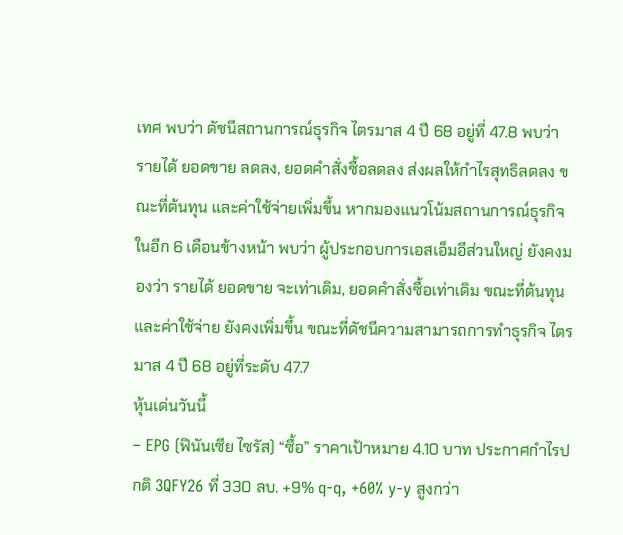เทศ พบว่า ดัชนีสถานการณ์ธุรกิจ ไตรมาส 4 ปี 68 อยู่ที่ 47.8 พบว่า รายได้ ยอดขาย ลดลง, ยอดคำสั่งซื้อลดลง ส่งผลให้กำไรสุทธิลดลง ขณะที่ต้นทุน และค่าใช้จ่ายเพิ่มขึ้น หากมองแนวโน้มสถานการณ์ธุรกิจในอีก 6 เดือนข้างหน้า พบว่า ผู้ประกอบการเอสเอ็มอีส่วนใหญ่ ยังคงมองว่า รายได้ ยอดขาย จะเท่าเดิม, ยอดคำสั่งซื้อเท่าเดิม ขณะที่ต้นทุนและค่าใช้จ่าย ยังคงเพิ่มขึ้น ขณะที่ดัชนีความสามารถการทำธุรกิจ ไตรมาส 4 ปี 68 อยู่ที่ระดับ 47.7
หุ้นเด่นวันนี้
– EPG (ฟินันเซีย ไซรัส) “ซื้อ” ราคาเป้าหมาย 4.10 บาท ประกาศกำไรปกติ 3QFY26 ที่ 330 ลบ. +9% q-q, +60% y-y สูงกว่า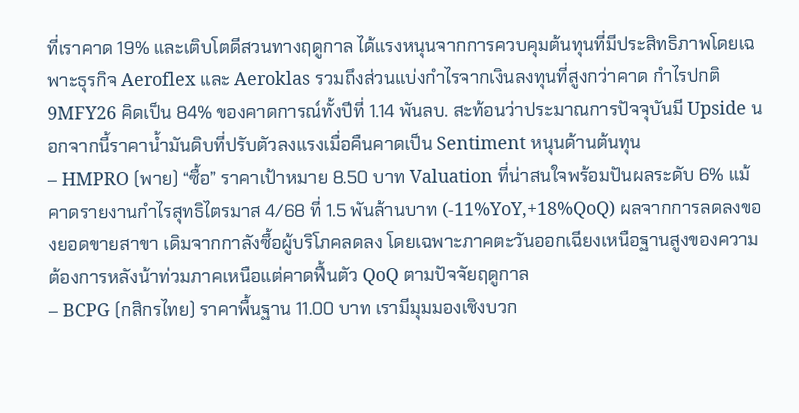ที่เราคาด 19% และเติบโตดีสวนทางฤดูกาล ได้แรงหนุนจากการควบคุมต้นทุนที่มีประสิทธิภาพโดยเฉพาะธุรกิจ Aeroflex และ Aeroklas รวมถึงส่วนแบ่งกำไรจากเงินลงทุนที่สูงกว่าคาด กำไรปกติ 9MFY26 คิดเป็น 84% ของคาดการณ์ทั้งปีที่ 1.14 พันลบ. สะท้อนว่าประมาณการปัจจุบันมี Upside นอกจากนี้ราคาน้ำมันดิบที่ปรับตัวลงแรงเมื่อคืนคาดเป็น Sentiment หนุนด้านต้นทุน
– HMPRO (พาย) “ซื้อ” ราคาเป้าหมาย 8.50 บาท Valuation ที่น่าสนใจพร้อมปันผลระดับ 6% แม้คาดรายงานกำไรสุทธิไตรมาส 4/68 ที่ 1.5 พันล้านบาท (-11%YoY,+18%QoQ) ผลจากการลดลงของยอดขายสาขา เดิมจากกาลังซื้อผู้บริโภคลดลง โดยเฉพาะภาคตะวันออกเฉียงเหนือฐานสูงของความต้องการหลังน้าท่วมภาคเหนือแต่คาดฟื้นตัว QoQ ตามปัจจัยฤดูกาล
– BCPG (กสิกรไทย) ราคาพื้นฐาน 11.00 บาท เรามีมุมมองเชิงบวก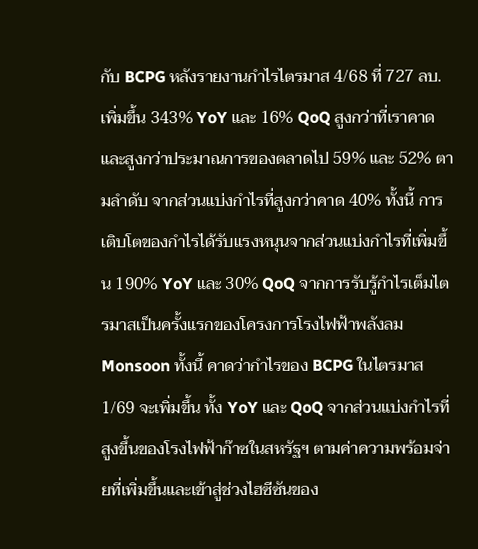กับ BCPG หลังรายงานกำไรไตรมาส 4/68 ที่ 727 ลบ.เพิ่มขึ้น 343% YoY และ 16% QoQ สูงกว่าที่เราคาดและสูงกว่าประมาณการของตลาดไป 59% และ 52% ตามลำดับ จากส่วนแบ่งกำไรที่สูงกว่าคาด 40% ทั้งนี้ การเติบโตของกำไรได้รับแรงหนุนจากส่วนแบ่งกำไรที่เพิ่มขึ้น 190% YoY และ 30% QoQ จากการรับรู้กำไรเต็มไตรมาสเป็นครั้งแรกของโครงการโรงไฟฟ้าพลังลม Monsoon ทั้งนี้ คาดว่ากำไรของ BCPG ในไตรมาส 1/69 จะเพิ่มขึ้น ทั้ง YoY และ QoQ จากส่วนแบ่งกำไรที่สูงขึ้นของโรงไฟฟ้าก๊าซในสหรัฐฯ ตามค่าความพร้อมจ่ายที่เพิ่มขึ้นและเข้าสู่ช่วงไฮซีซันของ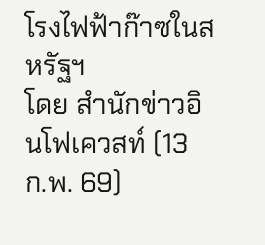โรงไฟฟ้าก๊าซในสหรัฐฯ
โดย สำนักข่าวอินโฟเควสท์ (13 ก.พ. 69)